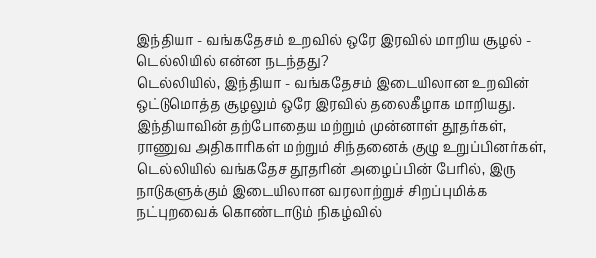இந்தியா - வங்கதேசம் உறவில் ஒரே இரவில் மாறிய சூழல் - டெல்லியில் என்ன நடந்தது?
டெல்லியில், இந்தியா - வங்கதேசம் இடையிலான உறவின் ஒட்டுமொத்த சூழலும் ஒரே இரவில் தலைகீழாக மாறியது. இந்தியாவின் தற்போதைய மற்றும் முன்னாள் தூதர்கள், ராணுவ அதிகாரிகள் மற்றும் சிந்தனைக் குழு உறுப்பினர்கள், டெல்லியில் வங்கதேச தூதரின் அழைப்பின் பேரில், இரு நாடுகளுக்கும் இடையிலான வரலாற்றுச் சிறப்புமிக்க நட்புறவைக் கொண்டாடும் நிகழ்வில்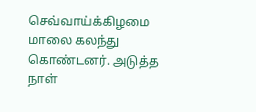செவ்வாய்க்கிழமை மாலை கலந்து கொண்டனர். அடுத்த நாள்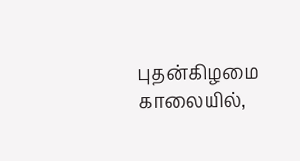புதன்கிழமை காலையில்,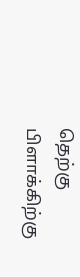தெற்கு பிளாக்கிற்கு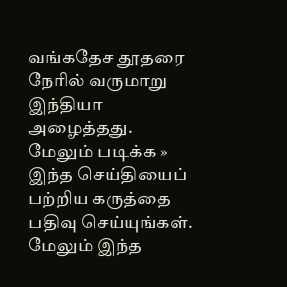வங்கதேச தூதரை நேரில் வருமாறு இந்தியா அழைத்தது.
மேலும் படிக்க »
இந்த செய்தியைப் பற்றிய கருத்தை பதிவு செய்யுங்கள். மேலும் இந்த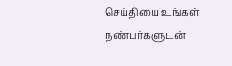செய்தியை உங்கள் நண்பர்களுடன்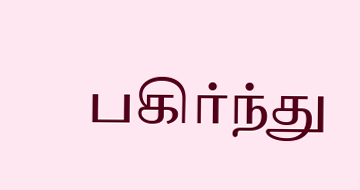பகிர்ந்து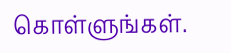கொள்ளுங்கள்.